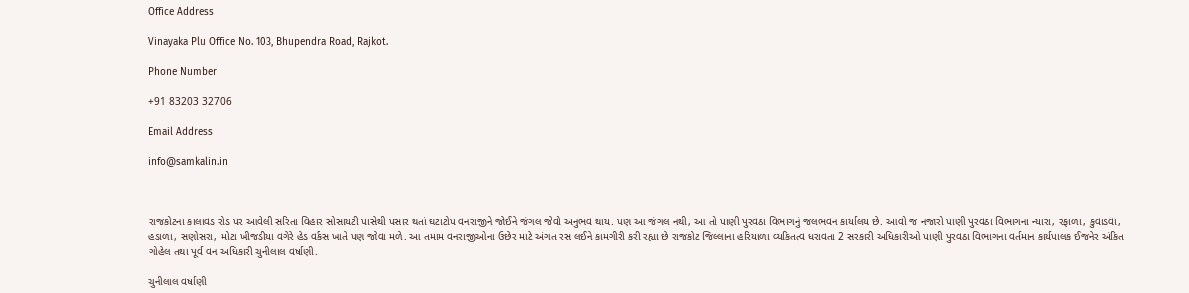Office Address

Vinayaka Plu Office No. 103, Bhupendra Road, Rajkot.

Phone Number

+91 83203 32706

Email Address

info@samkalin.in



રાજકોટના કાલાવડ રોડ પર આવેલી સરિતા વિહાર સોસાયટી પાસેથી પસાર થતાં ઘટાટોપ વનરાજીને જોઈને જંગલ જેવો અનુભવ થાય. પણ આ જંગલ નથી, આ તો પાણી પુરવઠા વિભાગનું જલભવન કાર્યાલય છે. આવો જ નજારો પાણી પુરવઠા વિભાગના ન્યારા, રફાળા, કુવાડવા, હડાળા, સણોસરા, મોટા ખીજડીયા વગેરે હેડ વર્કસ ખાતે પણ જોવા મળે. આ તમામ વનરાજીઓના ઉછેર માટે અંગત રસ લઈને કામગીરી કરી રહ્યા છે રાજકોટ જિલ્લાના હરિયાળા વ્યકિતત્વ ધરાવતા 2 સરકારી અધિકારીઓ પાણી પુરવઠા વિભાગના વર્તમાન કાર્યપાલક ઈજનેર અંકિત ગોહેલ તથા પૂર્વ વન અધિકારી ચુનીલાલ વર્ષાણી.

ચુનીલાલ વર્ષાણી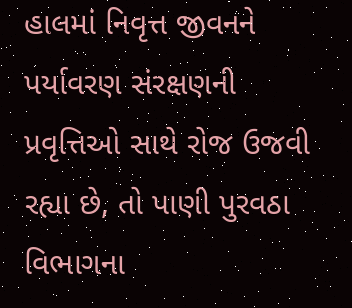હાલમાં નિવૃત્ત જીવનને પર્યાવરણ સંરક્ષણની પ્રવૃત્તિઓ સાથે રોજ ઉજવી રહ્યા છે, તો પાણી પુરવઠા વિભાગના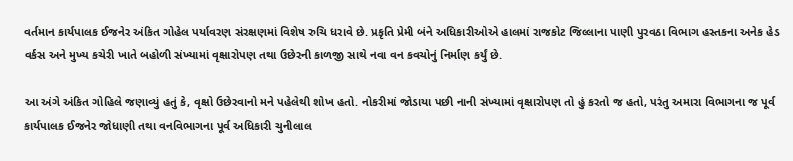વર્તમાન કાર્યપાલક ઈજનેર અંકિત ગોહેલ પર્યાવરણ સંરક્ષણમાં વિશેષ રુચિ ધરાવે છે. પ્રકૃતિ પ્રેમી બંને અધિકારીઓએ હાલમાં રાજકોટ જિલ્લાના પાણી પુરવઠા વિભાગ હસ્તકના અનેક હેડ વર્કસ અને મુખ્ય કચેરી ખાતે બહોળી સંખ્યામાં વૃક્ષારોપણ તથા ઉછેરની કાળજી સાથે નવા વન કવચોનું નિર્માણ કર્યું છે.

આ અંગે અંકિત ગોહિલે જણાવ્યું હતું કે, વૃક્ષો ઉછેરવાનો મને પહેલેથી શોખ હતો. નોકરીમાં જોડાયા પછી નાની સંખ્યામાં વૃક્ષારોપણ તો હું કરતો જ હતો, પરંતુ અમારા વિભાગના જ પૂર્વ કાર્યપાલક ઈજનેર જોધાણી તથા વનવિભાગના પૂર્વ અધિકારી ચુનીલાલ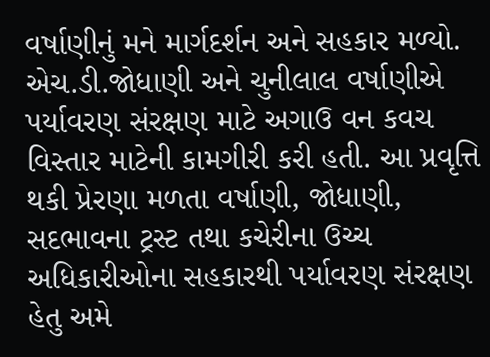વર્ષાણીનું મને માર્ગદર્શન અને સહકાર મળ્યો. એચ.ડી.જોધાણી અને ચુનીલાલ વર્ષાણીએ પર્યાવરણ સંરક્ષણ માટે અગાઉ વન કવચ વિસ્તાર માટેની કામગીરી કરી હતી. આ પ્રવૃત્તિ થકી પ્રેરણા મળતા વર્ષાણી, જોધાણી, સદભાવના ટ્રસ્ટ તથા કચેરીના ઉચ્ચ અધિકારીઓના સહકારથી પર્યાવરણ સંરક્ષણ હેતુ અમે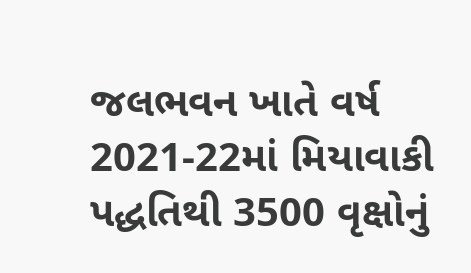જલભવન ખાતે વર્ષ 2021-22માં મિયાવાકી પદ્ધતિથી 3500 વૃક્ષોનું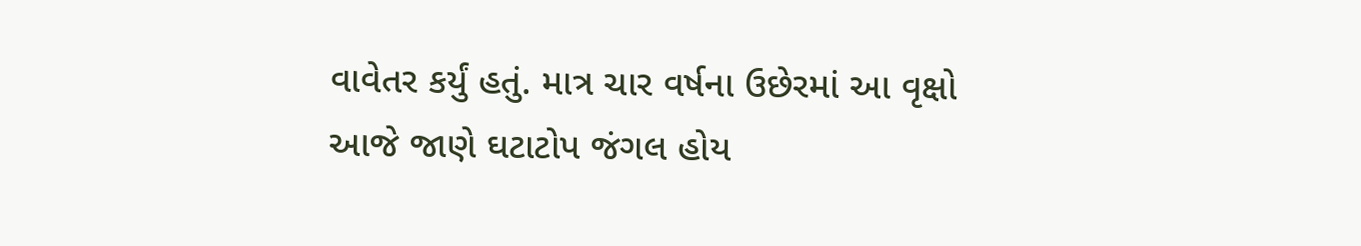વાવેતર કર્યું હતું. માત્ર ચાર વર્ષના ઉછેરમાં આ વૃક્ષો આજે જાણે ઘટાટોપ જંગલ હોય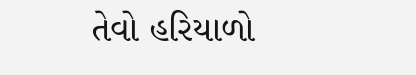તેવો હરિયાળો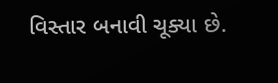વિસ્તાર બનાવી ચૂક્યા છે.